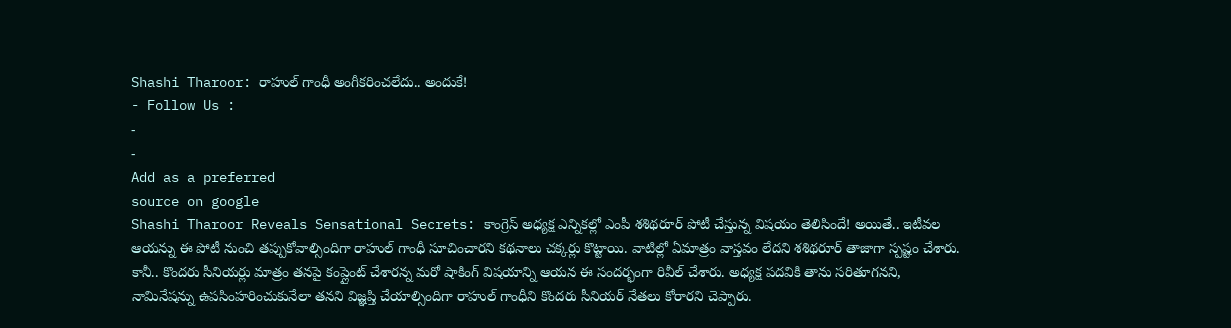Shashi Tharoor: రాహుల్ గాంధీ అంగీకరించలేదు.. అందుకే!
- Follow Us :
-
-
Add as a preferred
source on google
Shashi Tharoor Reveals Sensational Secrets: కాంగ్రెస్ అధ్యక్ష ఎన్నికల్లో ఎంపీ శశిథరూర్ పోటీ చేస్తున్న విషయం తెలిసిందే! అయితే.. ఇటీవల ఆయన్ను ఈ పోటీ నుంచి తప్పుకోవాల్సిందిగా రాహుల్ గాంధీ సూచించారని కథనాలు చక్కర్లు కొట్టాయి. వాటిల్లో ఏమాత్రం వాస్తవం లేదని శశిథరూర్ తాజాగా స్పష్టం చేశారు. కానీ.. కొందరు సీనియర్లు మాత్రం తనపై కంప్లైంట్ చేశారన్న మరో షాకింగ్ విషయాన్ని ఆయన ఈ సందర్భంగా రివీల్ చేశారు. అధ్యక్ష పదవికి తాను సరితూగనని, నామినేషన్ను ఉపసింహరించుకునేలా తనని విజ్ఞప్తి చేయాల్సిందిగా రాహుల్ గాంధీని కొందరు సీనియర్ నేతలు కోరారని చెప్పారు.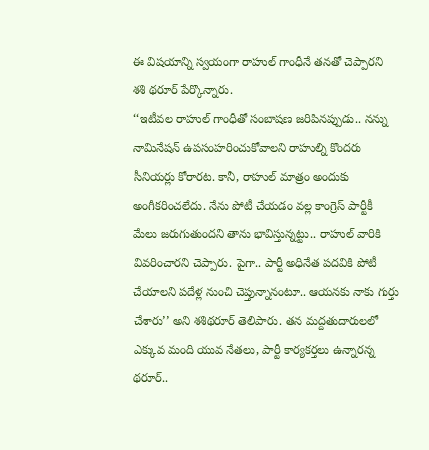ఈ విషయాన్ని స్వయంగా రాహుల్ గాంధీనే తనతో చెప్పారని శశి థరూర్ పేర్కొన్నారు.
‘‘ఇటీవల రాహుల్ గాంధీతో సంబాషణ జరిపినప్పుడు.. నన్ను నామినేషన్ ఉపసంహరించుకోవాలని రాహుల్ని కొందరు సీనియర్లు కోరారట. కానీ, రాహుల్ మాత్రం అందుకు అంగీకరించలేదు. నేను పోటీ చేయడం వల్ల కాంగ్రెస్ పార్టీకీ మేలు జరుగుతుందని తాను భావిస్తున్నట్టు.. రాహుల్ వారికి వివరించారని చెప్పారు. పైగా.. పార్టీ అధినేత పదవికి పోటీ చేయాలని పదేళ్ల నుంచి చెప్తున్నానంటూ.. ఆయనకు నాకు గుర్తు చేశారు’’ అని శశిథరూర్ తెలిపారు. తన మద్దతుదారులలో ఎక్కువ మంది యువ నేతలు, పార్టీ కార్యకర్తలు ఉన్నారన్న థరూర్..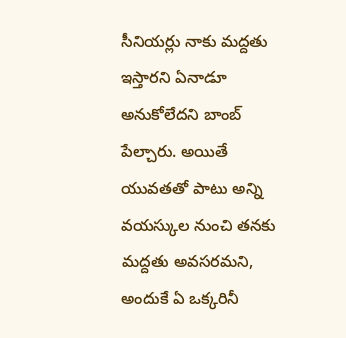సీనియర్లు నాకు మద్దతు ఇస్తారని ఏనాడూ అనుకోలేదని బాంబ్ పేల్చారు. అయితే యువతతో పాటు అన్ని వయస్కుల నుంచి తనకు మద్దతు అవసరమని, అందుకే ఏ ఒక్కరినీ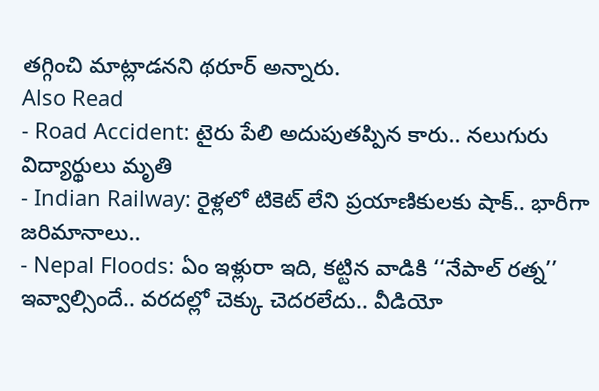తగ్గించి మాట్లాడనని థరూర్ అన్నారు.
Also Read
- Road Accident: టైరు పేలి అదుపుతప్పిన కారు.. నలుగురు విద్యార్థులు మృతి
- Indian Railway: రైళ్లలో టికెట్ లేని ప్రయాణికులకు షాక్.. భారీగా జరిమానాలు..
- Nepal Floods: ఏం ఇళ్లురా ఇది, కట్టిన వాడికి ‘‘నేపాల్ రత్న’’ ఇవ్వాల్సిందే.. వరదల్లో చెక్కు చెదరలేదు.. వీడియో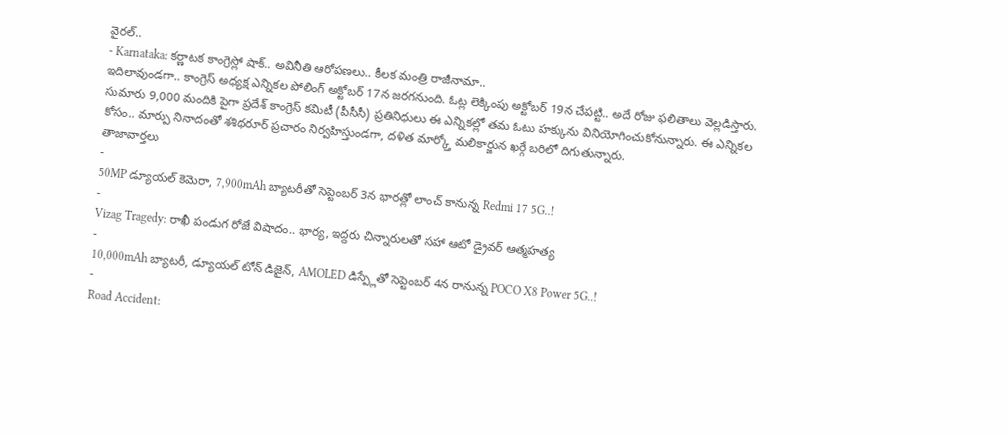వైరల్..
- Karnataka: కర్ణాటక కాంగ్రెస్లో షాక్.. అవినీతి ఆరోపణలు.. కీలక మంత్రి రాజీనామా..
ఇదిలావుండగా.. కాంగ్రెస్ అధ్యక్ష ఎన్నికల పోలింగ్ అక్టోబర్ 17న జరగనుంది. ఓట్ల లెక్కింపు అక్టోబర్ 19న చేపట్టి.. అదే రోజు ఫలితాలు వెల్లడిస్తారు. సుమారు 9,000 మందికి పైగా ప్రదేశ్ కాంగ్రెస్ కమిటీ (పీసీసీ) ప్రతినిధులు ఈ ఎన్నికల్లో తమ ఓటు హక్కును వినియోగించుకోనున్నారు. ఈ ఎన్నికల కోసం.. మార్పు నినాదంతో శశిథరూర్ ప్రచారం నిర్వహిస్తుండగా, దళిత మార్క్తో మలికార్జున ఖర్గే బరిలో దిగుతున్నారు.
తాజావార్తలు
-
50MP డ్యూయల్ కెమెరా, 7,900mAh బ్యాటరీతో సెప్టెంబర్ 3న భారత్లో లాంచ్ కానున్న Redmi 17 5G..!
-
Vizag Tragedy: రాఖీ పండుగ రోజే విషాదం.. భార్య, ఇద్దరు చిన్నారులతో సహా ఆటో డ్రైవర్ ఆత్మహత్య
-
10,000mAh బ్యాటరీ, డ్యూయల్ టోన్ డిజైన్, AMOLED డిస్ప్లేతో సెప్టెంబర్ 4న రానున్న POCO X8 Power 5G..!
-
Road Accident: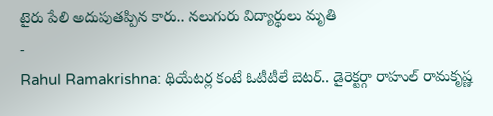టైరు పేలి అదుపుతప్పిన కారు.. నలుగురు విద్యార్థులు మృతి
-
Rahul Ramakrishna: థియేటర్ల కంటే ఓటీటీలే బెటర్.. డైరెక్టర్గా రాహుల్ రామకృష్ణ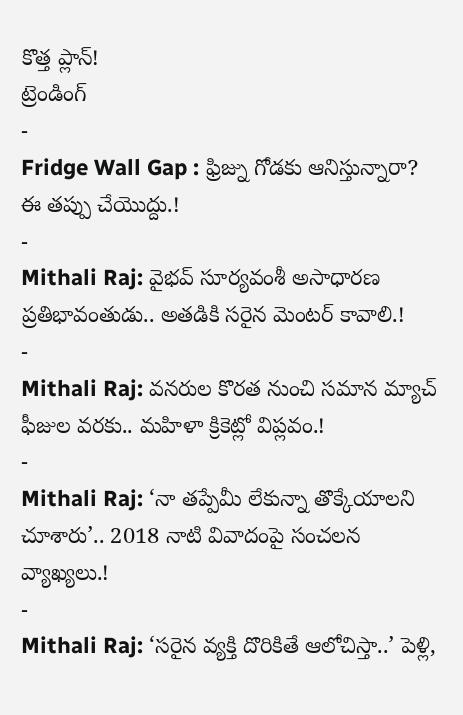కొత్త ప్లాన్!
ట్రెండింగ్
-
Fridge Wall Gap : ఫ్రిజ్ను గోడకు ఆనిస్తున్నారా? ఈ తప్పు చేయొద్దు.!
-
Mithali Raj: వైభవ్ సూర్యవంశీ అసాధారణ ప్రతిభావంతుడు.. అతడికి సరైన మెంటర్ కావాలి.!
-
Mithali Raj: వనరుల కొరత నుంచి సమాన మ్యాచ్ ఫీజుల వరకు.. మహిళా క్రికెట్లో విప్లవం.!
-
Mithali Raj: ‘నా తప్పేమీ లేకున్నా తొక్కేయాలని చూశారు’.. 2018 నాటి వివాదంపై సంచలన వ్యాఖ్యలు.!
-
Mithali Raj: ‘సరైన వ్యక్తి దొరికితే ఆలోచిస్తా..’ పెళ్లి,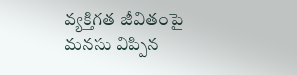వ్యక్తిగత జీవితంపై మనసు విప్పిన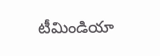టీమిండియా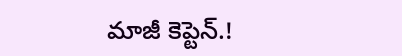మాజీ కెప్టెన్.!